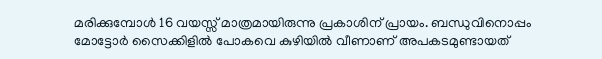മരിക്കുമ്പോള്‍ 16 വയസ്സ് മാത്രമായിരുന്നു പ്രകാശിന് പ്രായം. ബന്ധുവിനൊപ്പം മോട്ടോര്‍ സൈക്കിളില്‍ പോകവെ കുഴിയില്‍ വീണാണ് അപകടമുണ്ടായത്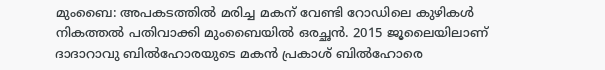മുംബൈ: അപകടത്തില്‍ മരിച്ച മകന് വേണ്ടി റോഡിലെ കുഴികള്‍ നികത്തല്‍ പതിവാക്കി മുംബൈയില്‍ ഒരച്ഛന്‍. 2015 ജൂലൈയിലാണ് ദാദാറാവു ബില്‍ഹോരയുടെ മകന്‍ പ്രകാശ് ബില്‍ഹോരെ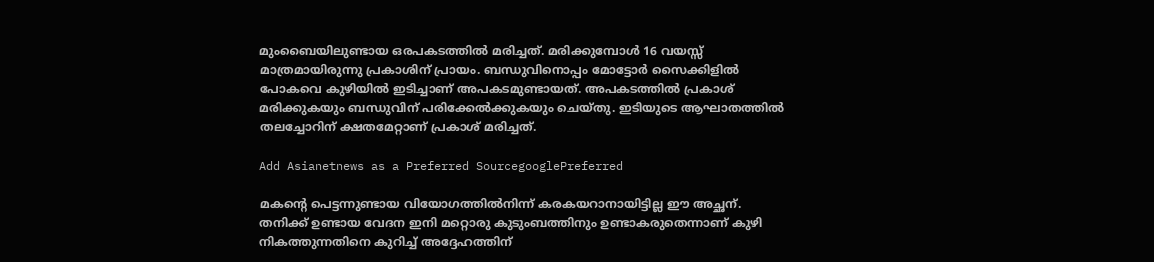മുംബൈയിലുണ്ടായ ഒരപകടത്തില്‍ മരിച്ചത്. മരിക്കുമ്പോള്‍ 16 വയസ്സ് മാത്രമായിരുന്നു പ്രകാശിന് പ്രായം. ബന്ധുവിനൊപ്പം മോട്ടോര്‍ സൈക്കിളില്‍ പോകവെ കുഴിയില്‍ ഇടിച്ചാണ് അപകടമുണ്ടായത്. അപകടത്തില്‍ പ്രകാശ് മരിക്കുകയും ബന്ധുവിന് പരിക്കേല്‍ക്കുകയും ചെയ്തു. ഇടിയുടെ ആഘാതത്തില്‍ തലച്ചോറിന് ക്ഷതമേറ്റാണ് പ്രകാശ് മരിച്ചത്.

Add Asianetnews as a Preferred SourcegooglePreferred

മകന്‍റെ പെട്ടന്നുണ്ടായ വിയോഗത്തില്‍നിന്ന് കരകയറാനായിട്ടില്ല ഈ അച്ഛന്. തനിക്ക് ഉണ്ടായ വേദന ഇനി മറ്റൊരു കുടുംബത്തിനും ഉണ്ടാകരുതെന്നാണ് കുഴി നികത്തുന്നതിനെ കുറിച്ച് അദ്ദേഹത്തിന്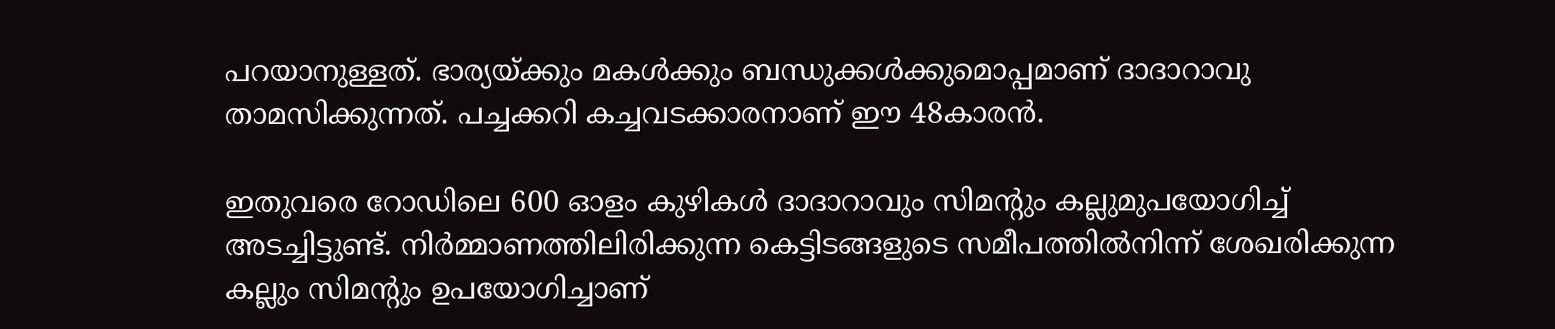പറയാനുള്ളത്. ഭാര്യയ്ക്കും മകള്‍ക്കും ബന്ധുക്കള്‍ക്കുമൊപ്പമാണ് ദാദാറാവു താമസിക്കുന്നത്. പച്ചക്കറി കച്ചവടക്കാരനാണ് ഈ 48കാരന്‍.

ഇതുവരെ റോഡിലെ 600 ഓളം കുഴികള്‍ ദാദാറാവും സിമന്‍റും കല്ലുമുപയോഗിച്ച് അടച്ചിട്ടുണ്ട്. നിര്‍മ്മാണത്തിലിരിക്കുന്ന കെട്ടിടങ്ങളുടെ സമീപത്തില്‍നിന്ന് ശേഖരിക്കുന്ന കല്ലും സിമന്‍റും ഉപയോഗിച്ചാണ്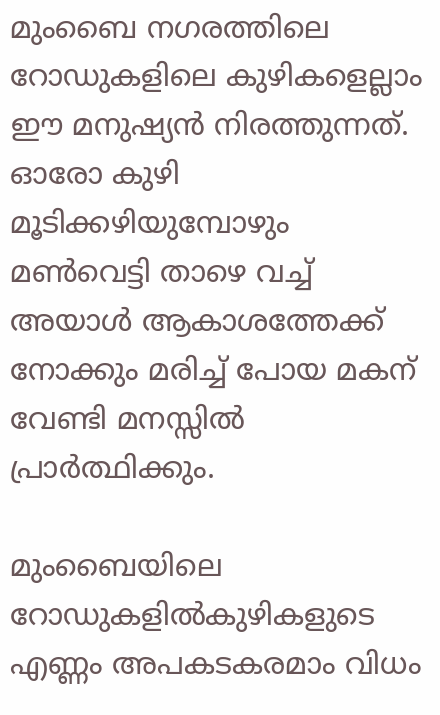മുംബൈ നഗരത്തിലെ റോഡുകളിലെ കുഴികളെല്ലാം ഈ മനുഷ്യന്‍ നിരത്തുന്നത്. ഓരോ കുഴി മൂടിക്കഴിയുമ്പോഴും മണ്‍വെട്ടി താഴെ വച്ച് അയാള്‍ ആകാശത്തേക്ക് നോക്കും മരിച്ച് പോയ മകന് വേണ്ടി മനസ്സില്‍ പ്രാര്‍ത്ഥിക്കും.

മുംബൈയിലെ റോഡുകളില്‍കുഴികളുടെ എണ്ണം അപകടകരമാം വിധം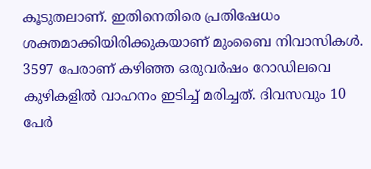കൂടുതലാണ്. ഇതിനെതിരെ പ്രതിഷേധം ശക്തമാക്കിയിരിക്കുകയാണ് മുംബൈ നിവാസികള്‍. 3597 പേരാണ് കഴിഞ്ഞ ഒരുവര്‍ഷം റോഡിലവെ കുഴികളില്‍ വാഹനം ഇടിച്ച് മരിച്ചത്. ദിവസവും 10 പേര്‍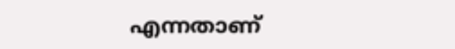എന്നതാണ്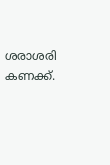ശരാശരി കണക്ക്.